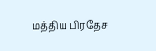மத்திய பிரதேச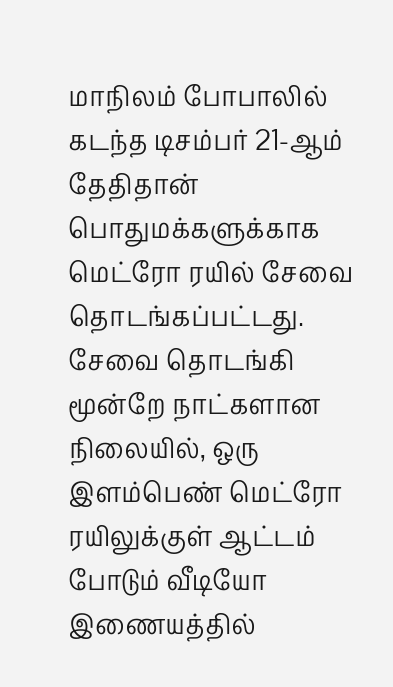மாநிலம் போபாலில் கடந்த டிசம்பர் 21-ஆம் தேதிதான் பொதுமக்களுக்காக மெட்ரோ ரயில் சேவை தொடங்கப்பட்டது. சேவை தொடங்கி மூன்றே நாட்களான நிலையில், ஒரு இளம்பெண் மெட்ரோ ரயிலுக்குள் ஆட்டம் போடும் வீடியோ இணையத்தில்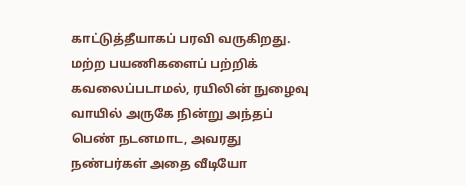காட்டுத்தீயாகப் பரவி வருகிறது. மற்ற பயணிகளைப் பற்றிக் கவலைப்படாமல், ரயிலின் நுழைவு வாயில் அருகே நின்று அந்தப் பெண் நடனமாட, அவரது நண்பர்கள் அதை வீடியோ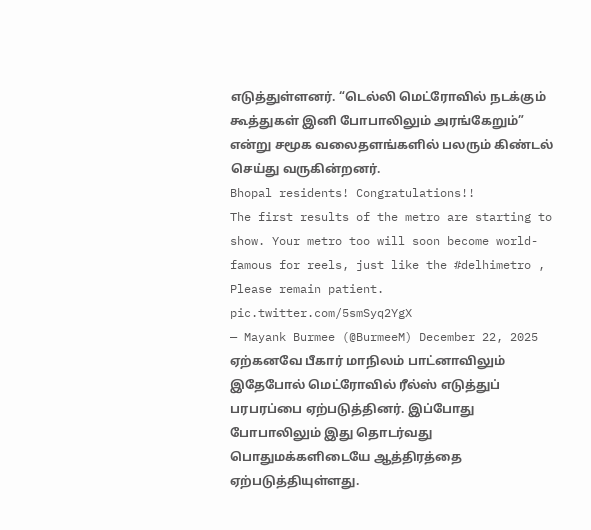எடுத்துள்ளனர். “டெல்லி மெட்ரோவில் நடக்கும் கூத்துகள் இனி போபாலிலும் அரங்கேறும்” என்று சமூக வலைதளங்களில் பலரும் கிண்டல் செய்து வருகின்றனர்.
Bhopal residents! Congratulations!!
The first results of the metro are starting to show. Your metro too will soon become world-famous for reels, just like the #delhimetro , Please remain patient. pic.twitter.com/5smSyq2YgX
— Mayank Burmee (@BurmeeM) December 22, 2025
ஏற்கனவே பீகார் மாநிலம் பாட்னாவிலும் இதேபோல் மெட்ரோவில் ரீல்ஸ் எடுத்துப் பரபரப்பை ஏற்படுத்தினர். இப்போது போபாலிலும் இது தொடர்வது பொதுமக்களிடையே ஆத்திரத்தை ஏற்படுத்தியுள்ளது.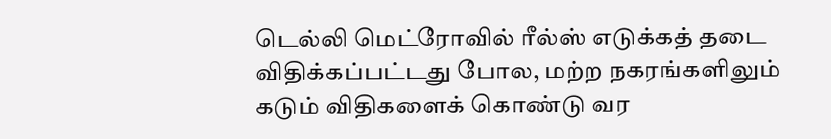டெல்லி மெட்ரோவில் ரீல்ஸ் எடுக்கத் தடை விதிக்கப்பட்டது போல, மற்ற நகரங்களிலும் கடும் விதிகளைக் கொண்டு வர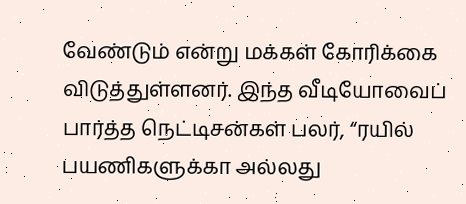வேண்டும் என்று மக்கள் கோரிக்கை விடுத்துள்ளனர். இந்த வீடியோவைப் பார்த்த நெட்டிசன்கள் பலர், “ரயில் பயணிகளுக்கா அல்லது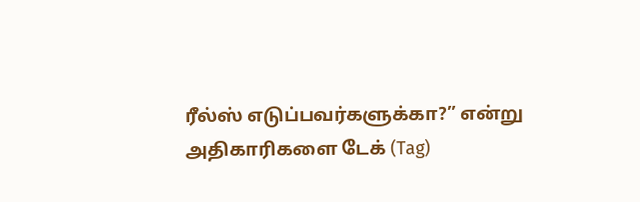ரீல்ஸ் எடுப்பவர்களுக்கா?” என்று அதிகாரிகளை டேக் (Tag)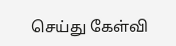செய்து கேள்வி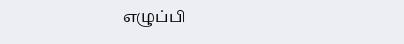எழுப்பி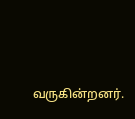வருகின்றனர்.